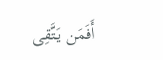أَفَمَن يَتَّقِى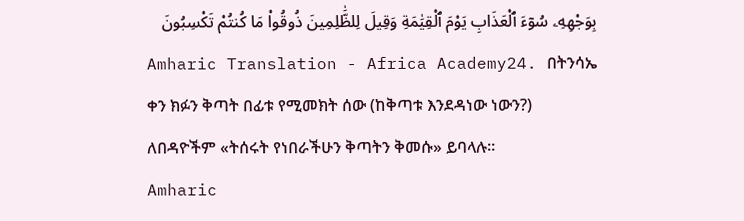بِوَجْهِهِۦ سُوٓءَ ٱلْعَذَابِ يَوْمَ ٱلْقِيَٰمَةِ وَقِيلَ لِلظَّٰلِمِينَ ذُوقُوا۟ مَا كُنتُمْ تَكْسِبُونَ
Amharic Translation - Africa Academy24. በትንሳኤ ቀን ክፉን ቅጣት በፊቱ የሚመክት ሰው (ከቅጣቱ እንደዳነው ነውን?) ለበዳዮችም «ትሰሩት የነበራችሁን ቅጣትን ቅመሱ» ይባላሉ።
Amharic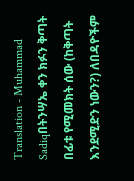Translation - Muhammad Sadiqበትንሣኤ ቀን ክፉን ቅጣት በፊቱ የሚመክት ሰው (ከቅጣት እንደሚድን ነውን?) ለበዳዮችም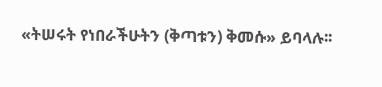«ትሠሩት የነበራችሁትን (ቅጣቱን) ቅመሱ» ይባላሉ፡፡